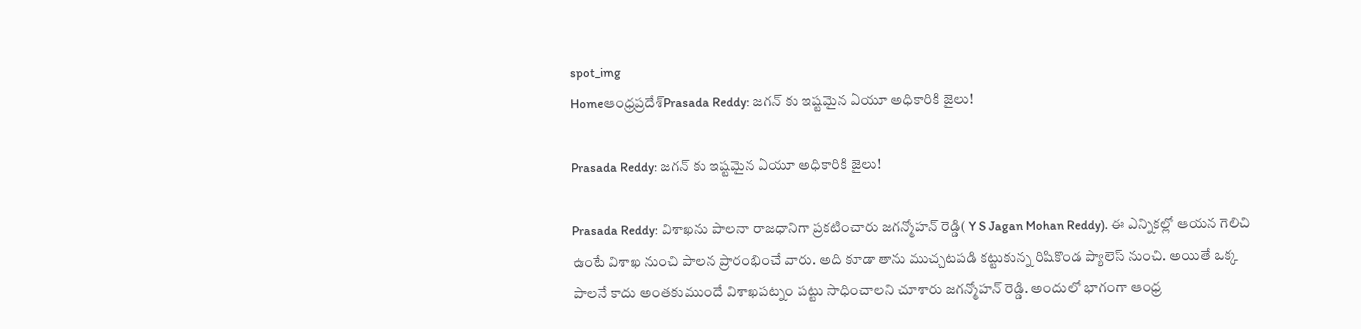spot_img
Homeఆంధ్రప్రదేశ్‌Prasada Reddy: జగన్ కు ఇష్టమైన ఏయూ అధికారికి జైలు!

Prasada Reddy: జగన్ కు ఇష్టమైన ఏయూ అధికారికి జైలు!

Prasada Reddy: విశాఖను పాలనా రాజధానిగా ప్రకటించారు జగన్మోహన్ రెడ్డి( Y S Jagan Mohan Reddy). ఈ ఎన్నికల్లో ఆయన గెలిచి ఉంటే విశాఖ నుంచి పాలన ప్రారంభించే వారు. అది కూడా తాను ముచ్చటపడి కట్టుకున్న రిషికొండ ప్యాలెస్ నుంచి. అయితే ఒక్క పాలనే కాదు అంతకుముందే విశాఖపట్నం పట్టు సాధించాలని చూశారు జగన్మోహన్ రెడ్డి. అందులో భాగంగా ఆంధ్ర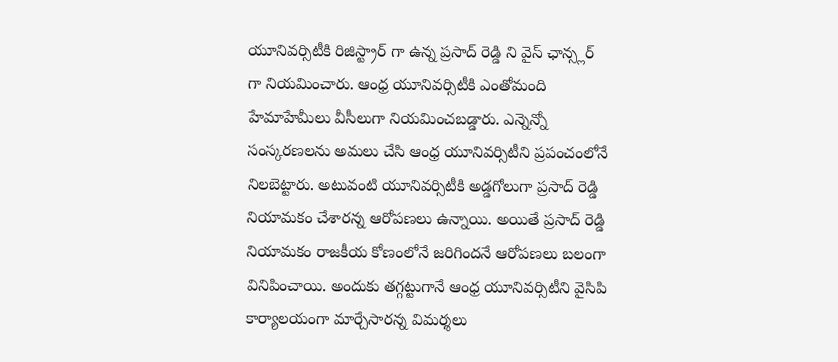యూనివర్సిటీకి రిజిస్ట్రార్ గా ఉన్న ప్రసాద్ రెడ్డి ని వైస్ ఛాన్స్లర్ గా నియమించారు. ఆంధ్ర యూనివర్సిటీకి ఎంతోమంది హేమాహేమీలు వీసీలుగా నియమించబడ్డారు. ఎన్నెన్నో సంస్కరణలను అమలు చేసి ఆంధ్ర యూనివర్సిటీని ప్రపంచంలోనే నిలబెట్టారు. అటువంటి యూనివర్సిటీకి అడ్డగోలుగా ప్రసాద్ రెడ్డి నియామకం చేశారన్న ఆరోపణలు ఉన్నాయి. అయితే ప్రసాద్ రెడ్డి నియామకం రాజకీయ కోణంలోనే జరిగిందనే ఆరోపణలు బలంగా వినిపించాయి. అందుకు తగ్గట్టుగానే ఆంధ్ర యూనివర్సిటీని వైసిపి కార్యాలయంగా మార్చేసారన్న విమర్శలు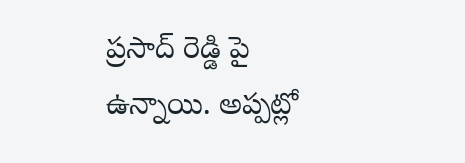ప్రసాద్ రెడ్డి పై ఉన్నాయి. అప్పట్లో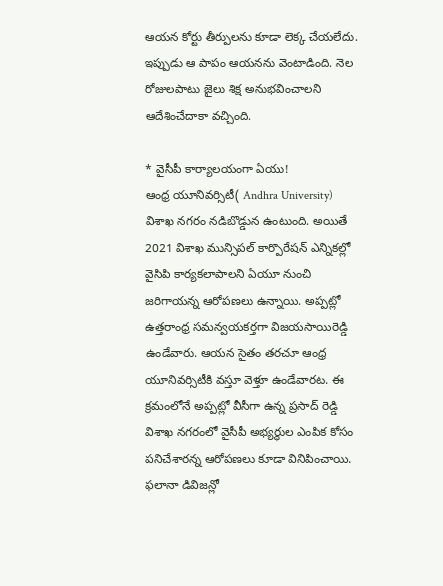ఆయన కోర్టు తీర్పులను కూడా లెక్క చేయలేదు. ఇప్పుడు ఆ పాపం ఆయనను వెంటాడింది. నెల రోజులపాటు జైలు శిక్ష అనుభవించాలని ఆదేశించేదాకా వచ్చింది.

* వైసీపీ కార్యాలయంగా ఏయు!
ఆంధ్ర యూనివర్సిటీ( Andhra University) విశాఖ నగరం నడిబొడ్డున ఉంటుంది. అయితే 2021 విశాఖ మున్సిపల్ కార్పొరేషన్ ఎన్నికల్లో వైసిపి కార్యకలాపాలని ఏయూ నుంచి జరిగాయన్న ఆరోపణలు ఉన్నాయి. అప్పట్లో ఉత్తరాంధ్ర సమన్వయకర్తగా విజయసాయిరెడ్డి ఉండేవారు. ఆయన సైతం తరచూ ఆంధ్ర యూనివర్సిటీకి వస్తూ వెళ్తూ ఉండేవారట. ఈ క్రమంలోనే అప్పట్లో వీసీగా ఉన్న ప్రసాద్ రెడ్డి విశాఖ నగరంలో వైసీపీ అభ్యర్థుల ఎంపిక కోసం పనిచేశారన్న ఆరోపణలు కూడా వినిపించాయి. ఫలానా డివిజన్లో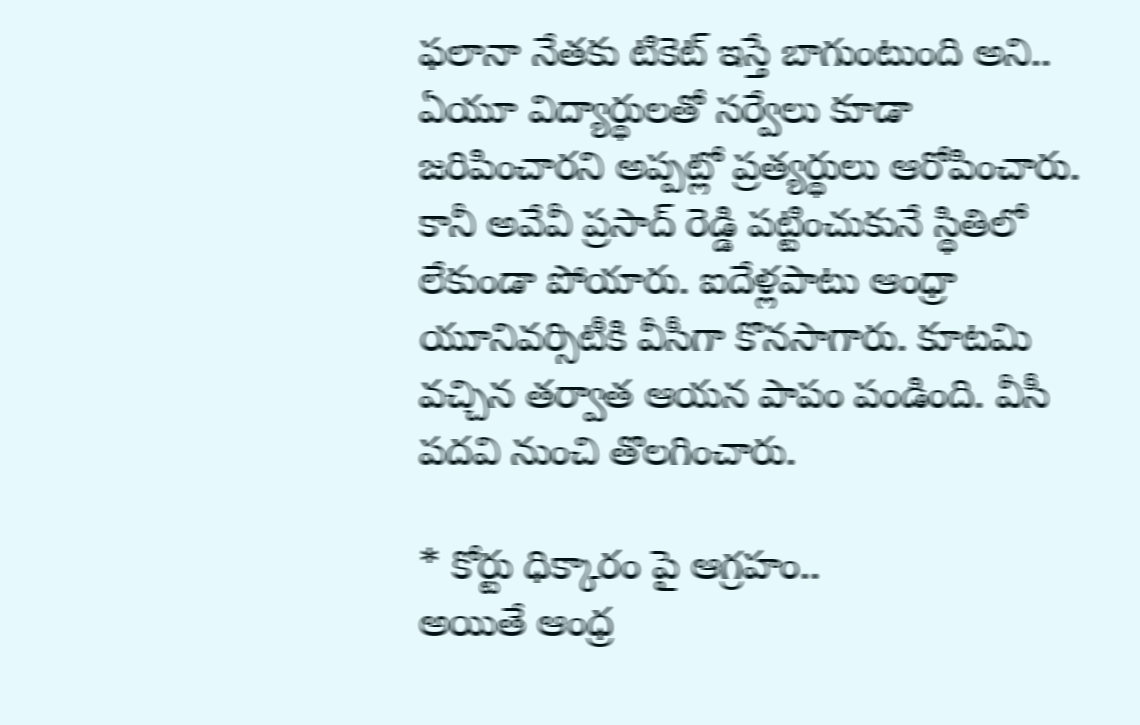ఫలానా నేతకు టికెట్ ఇస్తే బాగుంటుంది అని.. ఏయూ విద్యార్థులతో సర్వేలు కూడా జరిపించారని అప్పట్లో ప్రత్యర్థులు ఆరోపించారు. కానీ అవేవీ ప్రసాద్ రెడ్డి పట్టించుకునే స్థితిలో లేకుండా పోయారు. ఐదేళ్లపాటు ఆంధ్రా యూనివర్సిటీకి వీసీగా కొనసాగారు. కూటమి వచ్చిన తర్వాత ఆయన పాపం పండింది. వీసీ పదవి నుంచి తొలగించారు.

* కోర్టు ధిక్కారం పై ఆగ్రహం..
అయితే ఆంధ్ర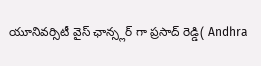యూనివర్సిటీ వైస్ ఛాన్స్లర్ గా ప్రసాద్ రెడ్డి( Andhra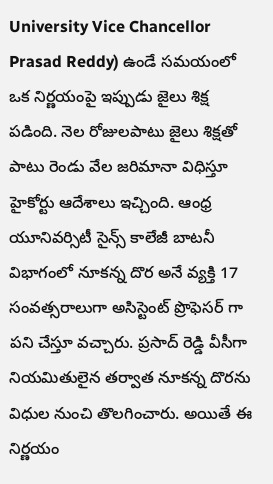University Vice Chancellor Prasad Reddy) ఉండే సమయంలో ఒక నిర్ణయంపై ఇప్పుడు జైలు శిక్ష పడింది. నెల రోజులపాటు జైలు శిక్షతో పాటు రెండు వేల జరిమానా విధిస్తూ హైకోర్టు ఆదేశాలు ఇచ్చింది. ఆంధ్ర యూనివర్సిటీ సైన్స్ కాలేజీ బాటనీ విభాగంలో నూకన్న దొర అనే వ్యక్తి 17 సంవత్సరాలుగా అసిస్టెంట్ ప్రొఫెసర్ గా పని చేస్తూ వచ్చారు. ప్రసాద్ రెడ్డి వీసీగా నియమితులైన తర్వాత నూకన్న దొరను విధుల నుంచి తొలగించారు. అయితే ఈ నిర్ణయం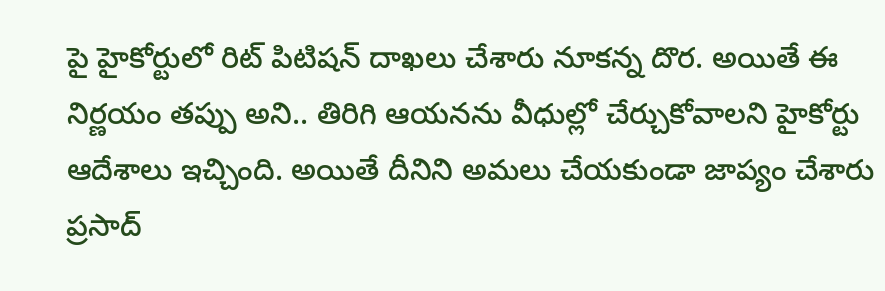పై హైకోర్టులో రిట్ పిటిషన్ దాఖలు చేశారు నూకన్న దొర. అయితే ఈ నిర్ణయం తప్పు అని.. తిరిగి ఆయనను వీధుల్లో చేర్చుకోవాలని హైకోర్టు ఆదేశాలు ఇచ్చింది. అయితే దీనిని అమలు చేయకుండా జాప్యం చేశారు ప్రసాద్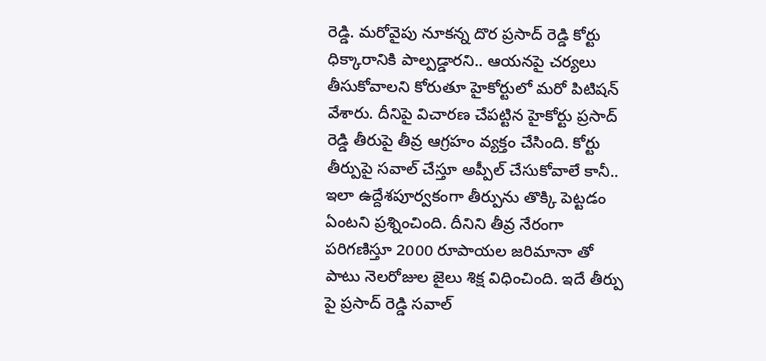రెడ్డి. మరోవైపు నూకన్న దొర ప్రసాద్ రెడ్డి కోర్టు ధిక్కారానికి పాల్పడ్డారని.. ఆయనపై చర్యలు తీసుకోవాలని కోరుతూ హైకోర్టులో మరో పిటిషన్ వేశారు. దీనిపై విచారణ చేపట్టిన హైకోర్టు ప్రసాద్ రెడ్డి తీరుపై తీవ్ర ఆగ్రహం వ్యక్తం చేసింది. కోర్టు తీర్పుపై సవాల్ చేస్తూ అప్పీల్ చేసుకోవాలే కానీ.. ఇలా ఉద్దేశపూర్వకంగా తీర్పును తొక్కి పెట్టడం ఏంటని ప్రశ్నించింది. దీనిని తీవ్ర నేరంగా పరిగణిస్తూ 2000 రూపాయల జరిమానా తో పాటు నెలరోజుల జైలు శిక్ష విధించింది. ఇదే తీర్పు పై ప్రసాద్ రెడ్డి సవాల్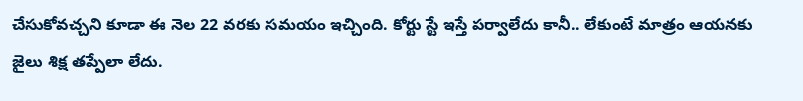చేసుకోవచ్చని కూడా ఈ నెల 22 వరకు సమయం ఇచ్చింది. కోర్టు స్టే ఇస్తే పర్వాలేదు కానీ.. లేకుంటే మాత్రం ఆయనకు జైలు శిక్ష తప్పేలా లేదు.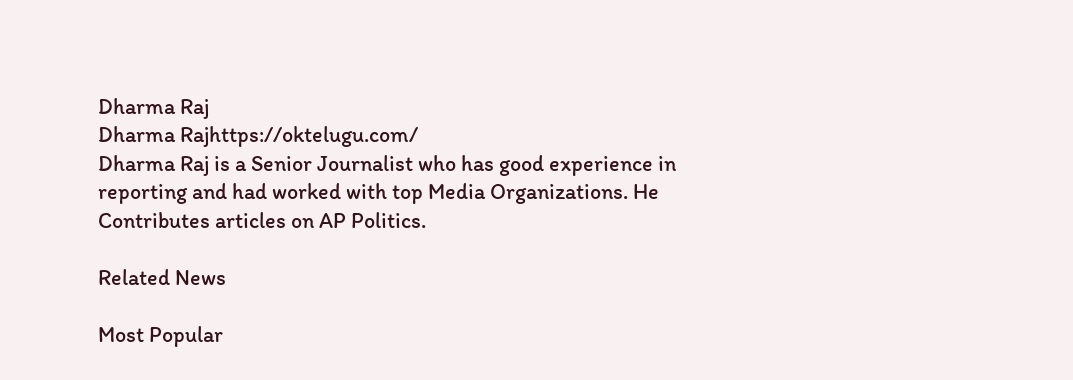Dharma Raj
Dharma Rajhttps://oktelugu.com/
Dharma Raj is a Senior Journalist who has good experience in reporting and had worked with top Media Organizations. He Contributes articles on AP Politics.

Related News

Most Popular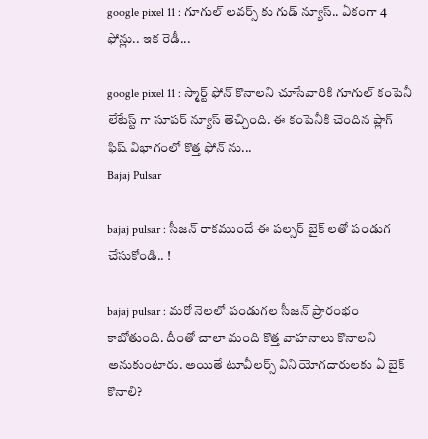google pixel 11 : గూగుల్ లవర్స్ కు గుడ్ న్యూస్.. ఏకంగా 4 ఫోన్లు.. ఇక రెడీ...

google pixel 11 : స్మార్ట్ ఫోన్ కొనాలని చూసేవారికి గూగుల్ కంపెనీ లేటేస్ట్ గా సూపర్ న్యూస్ తెచ్చింది. ఈ కంపెనీకి చెందిన ప్లాగ్ ఫిష్ విభాగంలో కొత్త ఫోన్ ను...
Bajaj Pulsar

bajaj pulsar : సీజన్ రాకముందే ఈ పల్సర్ బైక్ లతో పండుగ చేసుకోండి.. !

bajaj pulsar : మరో నెలలో పండుగల సీజన్ ప్రారంభం కాబోతుంది. దీంతో చాలా మంది కొత్త వాహనాలు కొనాలని అనుకుంటారు. అయితే టూవీలర్స్ వినియోగదారులకు ఏ బైక్ కొనాలి?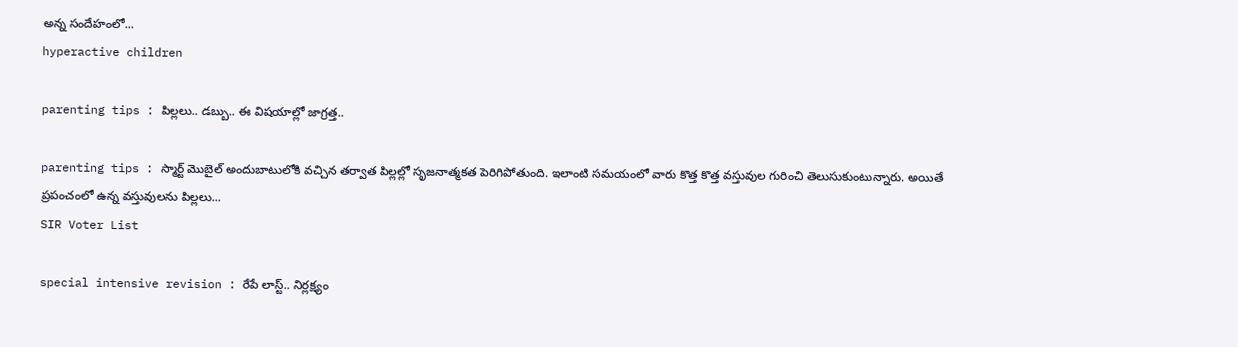అన్న సందేహంలో...
hyperactive children

parenting tips : పిల్లలు.. డబ్బు.. ఈ విషయాల్లో జాగ్రత్త..

parenting tips : స్మార్ట్ మొబైల్ అందుబాటులోకి వచ్చిన తర్వాత పిల్లల్లో సృజనాత్మకత పెరిగిపోతుంది. ఇలాంటి సమయంలో వారు కొత్త కొత్త వస్తువుల గురించి తెలుసుకుంటున్నారు. అయితే ప్రపంచంలో ఉన్న వస్తువులను పిల్లలు...
SIR Voter List

special intensive revision : రేపే లాస్ట్.. నిర్లక్ష్యం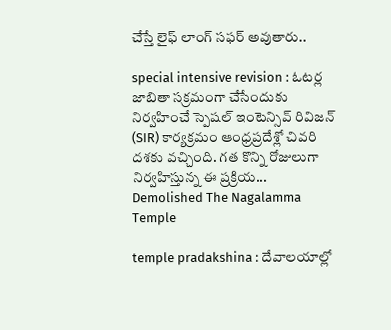చేస్తే లైఫ్ లాంగ్ సఫర్ అవుతారు..

special intensive revision : ఓటర్ల జాబితా సక్రమంగా చేసేందుకు నిర్వహించే స్పెషల్ ఇంటెన్సివ్ రివిజన్ (SIR) కార్యక్రమం ఆంధ్రప్రదేశ్లో చివరి దశకు వచ్చింది. గత కొన్ని రోజులుగా నిర్వహిస్తున్న ఈ ప్రక్రియ...
Demolished The Nagalamma Temple

temple pradakshina : దేవాలయాల్లో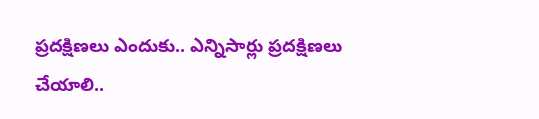ప్రదక్షిణలు ఎందుకు.. ఎన్నిసార్లు ప్రదక్షిణలు చేయాలి..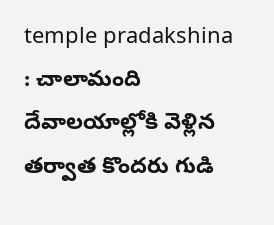temple pradakshina : చాలామంది దేవాలయాల్లోకి వెళ్లిన తర్వాత కొందరు గుడి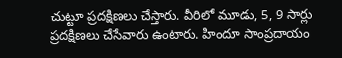చుట్టూ ప్రదక్షిణలు చేస్తారు. వీరిలో మూడు, 5, 9 సార్లు ప్రదక్షిణలు చేసేవారు ఉంటారు. హిందూ సాంప్రదాయం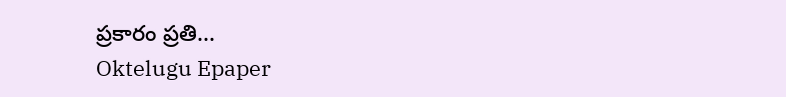ప్రకారం ప్రతి...
Oktelugu Epaper